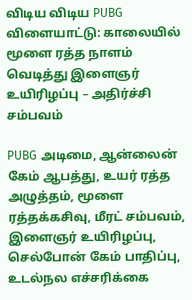விடிய விடிய PUBG விளையாட்டு: காலையில் மூளை ரத்த நாளம் வெடித்து இளைஞர் உயிரிழப்பு – அதிர்ச்சி சம்பவம்

PUBG அடிமை, ஆன்லைன் கேம் ஆபத்து, உயர் ரத்த அழுத்தம், மூளை ரத்தக்கசிவு, மீரட் சம்பவம், இளைஞர் உயிரிழப்பு, செல்போன் கேம் பாதிப்பு, உடல்நல எச்சரிக்கை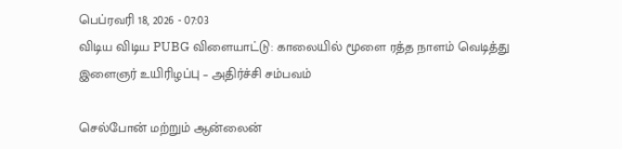பெப்ரவரி 18, 2026 - 07:03
விடிய விடிய PUBG விளையாட்டு: காலையில் மூளை ரத்த நாளம் வெடித்து இளைஞர் உயிரிழப்பு – அதிர்ச்சி சம்பவம்

செல்போன் மற்றும் ஆன்லைன்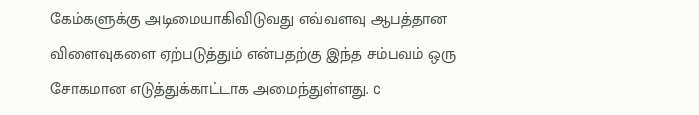கேம்களுக்கு அடிமையாகிவிடுவது எவ்வளவு ஆபத்தான விளைவுகளை ஏற்படுத்தும் என்பதற்கு இந்த சம்பவம் ஒரு சோகமான எடுத்துக்காட்டாக அமைந்துள்ளது. c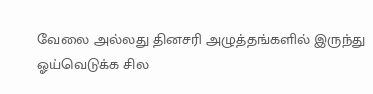வேலை அல்லது தினசரி அழுத்தங்களில் இருந்து ஓய்வெடுக்க சில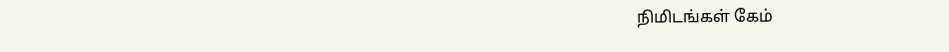நிமிடங்கள் கேம்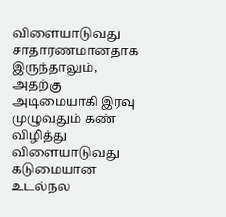விளையாடுவது சாதாரணமானதாக இருந்தாலும், அதற்கு அடிமையாகி இரவு முழுவதும் கண் விழித்து விளையாடுவது கடுமையான உடல்நல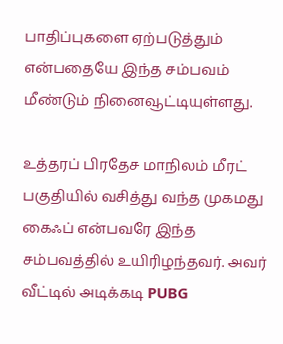பாதிப்புகளை ஏற்படுத்தும் என்பதையே இந்த சம்பவம் மீண்டும் நினைவூட்டியுள்ளது.

உத்தரப் பிரதேச மாநிலம் மீரட் பகுதியில் வசித்து வந்த முகமது கைஃப் என்பவரே இந்த சம்பவத்தில் உயிரிழந்தவர். அவர் வீட்டில் அடிக்கடி PUBG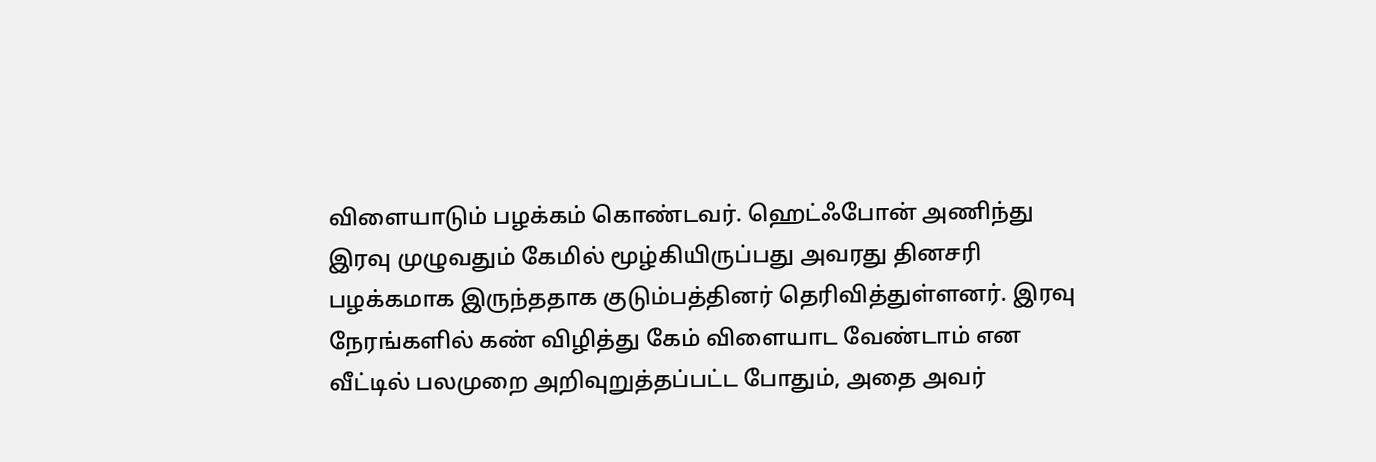விளையாடும் பழக்கம் கொண்டவர். ஹெட்ஃபோன் அணிந்து இரவு முழுவதும் கேமில் மூழ்கியிருப்பது அவரது தினசரி பழக்கமாக இருந்ததாக குடும்பத்தினர் தெரிவித்துள்ளனர். இரவு நேரங்களில் கண் விழித்து கேம் விளையாட வேண்டாம் என வீட்டில் பலமுறை அறிவுறுத்தப்பட்ட போதும், அதை அவர்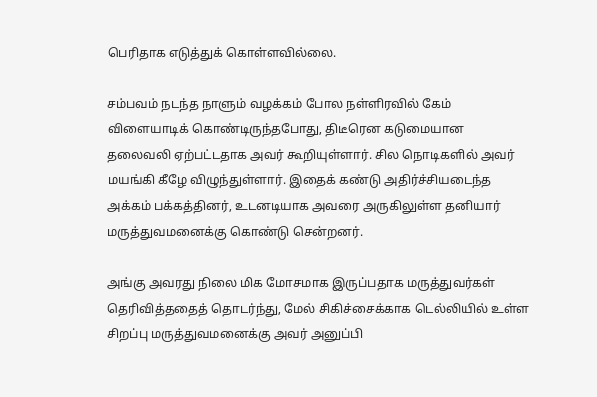பெரிதாக எடுத்துக் கொள்ளவில்லை.

சம்பவம் நடந்த நாளும் வழக்கம் போல நள்ளிரவில் கேம் விளையாடிக் கொண்டிருந்தபோது, திடீரென கடுமையான தலைவலி ஏற்பட்டதாக அவர் கூறியுள்ளார். சில நொடிகளில் அவர் மயங்கி கீழே விழுந்துள்ளார். இதைக் கண்டு அதிர்ச்சியடைந்த அக்கம் பக்கத்தினர், உடனடியாக அவரை அருகிலுள்ள தனியார் மருத்துவமனைக்கு கொண்டு சென்றனர்.

அங்கு அவரது நிலை மிக மோசமாக இருப்பதாக மருத்துவர்கள் தெரிவித்ததைத் தொடர்ந்து, மேல் சிகிச்சைக்காக டெல்லியில் உள்ள சிறப்பு மருத்துவமனைக்கு அவர் அனுப்பி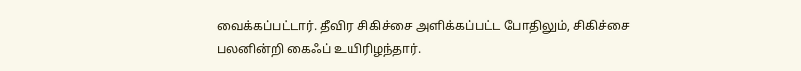வைக்கப்பட்டார். தீவிர சிகிச்சை அளிக்கப்பட்ட போதிலும், சிகிச்சை பலனின்றி கைஃப் உயிரிழந்தார்.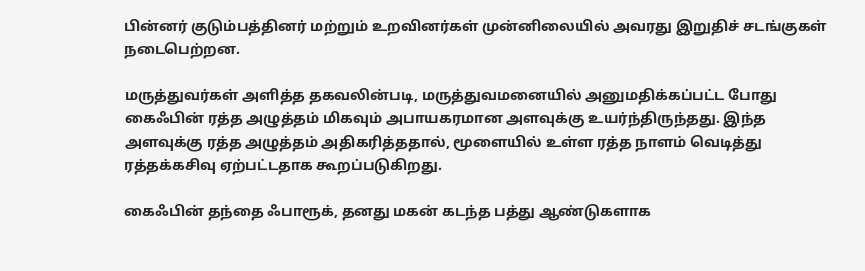பின்னர் குடும்பத்தினர் மற்றும் உறவினர்கள் முன்னிலையில் அவரது இறுதிச் சடங்குகள் நடைபெற்றன.

மருத்துவர்கள் அளித்த தகவலின்படி, மருத்துவமனையில் அனுமதிக்கப்பட்ட போது கைஃபின் ரத்த அழுத்தம் மிகவும் அபாயகரமான அளவுக்கு உயர்ந்திருந்தது. இந்த அளவுக்கு ரத்த அழுத்தம் அதிகரித்ததால், மூளையில் உள்ள ரத்த நாளம் வெடித்து ரத்தக்கசிவு ஏற்பட்டதாக கூறப்படுகிறது.

கைஃபின் தந்தை ஃபாரூக், தனது மகன் கடந்த பத்து ஆண்டுகளாக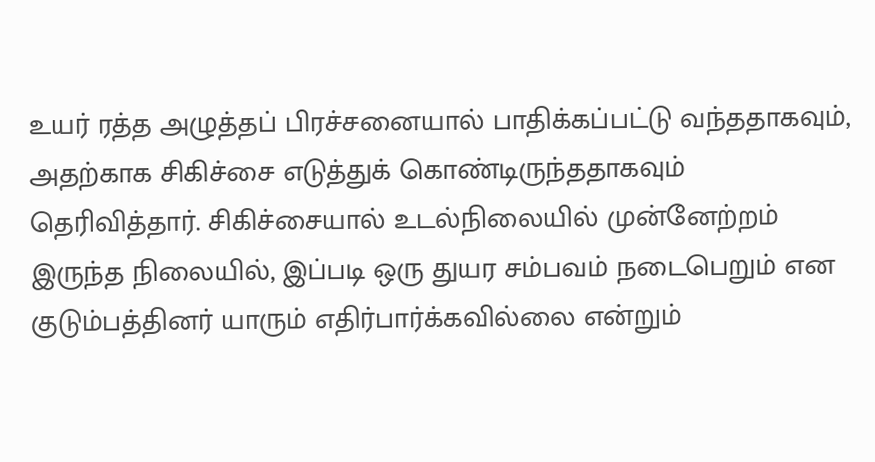உயர் ரத்த அழுத்தப் பிரச்சனையால் பாதிக்கப்பட்டு வந்ததாகவும், அதற்காக சிகிச்சை எடுத்துக் கொண்டிருந்ததாகவும் தெரிவித்தார். சிகிச்சையால் உடல்நிலையில் முன்னேற்றம் இருந்த நிலையில், இப்படி ஒரு துயர சம்பவம் நடைபெறும் என குடும்பத்தினர் யாரும் எதிர்பார்க்கவில்லை என்றும்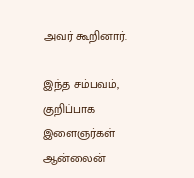அவர் கூறினார்.

இந்த சம்பவம், குறிப்பாக இளைஞர்கள் ஆன்லைன்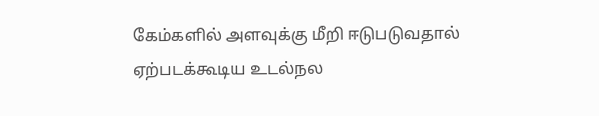கேம்களில் அளவுக்கு மீறி ஈடுபடுவதால் ஏற்படக்கூடிய உடல்நல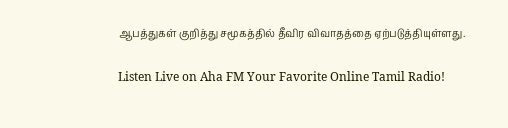ஆபத்துகள் குறித்து சமூகத்தில் தீவிர விவாதத்தை ஏற்படுத்தியுள்ளது.

Listen Live on Aha FM Your Favorite Online Tamil Radio!